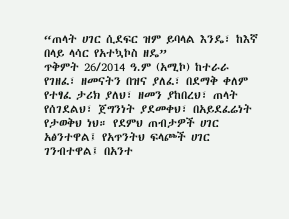“ጠላት ሀገር ሲደፍር ዝም ይባላል እንዴ፣ ከእኛ በላይ ላሳር የአተኳኮስ ዘዴ”
ጥቅምት 26/2014 ዓ.ም (አሚኮ) ከተራራ የገዘፈ፣ ዘመናትን በዝና ያለፈ፣ በደማቅ ቀለም የተፃፈ ታሪክ ያለህ፣ ዘመን ያከበረህ፣ ጠላት የሰገደልህ፣ ጀግንነት ያደመቀህ፣ በአይደፈሬነት የታወቅህ ነህ። የደምህ ጠብታዎች ሀገር አፅንተዋል፤ የአጥንትህ ፍላጮች ሀገር ገንብተዋል፤ በአንተ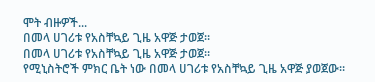ሞት ብዙዎች...
በመላ ሀገሪቱ የአስቸኳይ ጊዜ አዋጅ ታወጀ።
በመላ ሀገሪቱ የአስቸኳይ ጊዜ አዋጅ ታወጀ።
የሚኒስትሮች ምክር ቤት ነው በመላ ሀገሪቱ የአስቸኳይ ጊዜ አዋጅ ያወጀው።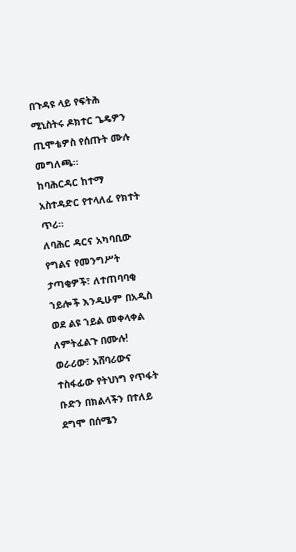በጉዳዩ ላይ የፍትሕ ሚኒስትሩ ዶክተር ጌዴዎን ጢሞቴዎስ የሰጡት ሙሉ መግለጫ።
ከባሕርዳር ከተማ አስተዳድር የተላለፈ የክተት ጥሪ።
ለባሕር ዳርና አካባቢው የግልና የመንግሥት ታጣቂዎች፣ ለተጠባባቂ ኀይሎች እንዲሁም በአዲስ ወደ ልዩ ኀይል መቀላቀል ለምትፈልጉ በሙሉ!
ወራሪው፣ አሸባሪውና ተስፋፊው የትህነግ የጥፋት ቡድን በክልላችን በተለይ ደግሞ በሰሜን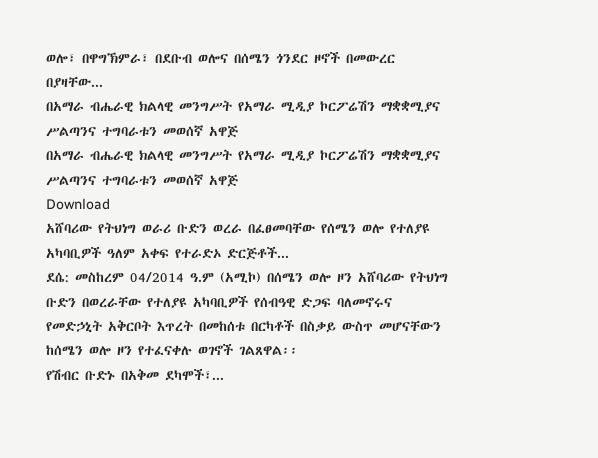ወሎ፣ በዋግኽምራ፣ በደቡብ ወሎና በሰሜን ጎንደር ዞኖች በመውረር በያዛቸው...
በአማራ ብሔራዊ ክልላዊ መንግሥት የአማራ ሚዲያ ኮርፖሬሽን ማቋቋሚያና ሥልጣንና ተግባራቱን መወሰኛ አዋጅ
በአማራ ብሔራዊ ክልላዊ መንግሥት የአማራ ሚዲያ ኮርፖሬሽን ማቋቋሚያና ሥልጣንና ተግባራቱን መወሰኛ አዋጅ
Download
አሸባሪው የትህነግ ወራሪ ቡድን ወረራ በፈፀመባቸው የሰሜን ወሎ የተለያዩ አካባቢዎች ዓለም አቀፍ የተራድኦ ድርጅቶች...
ደሴ: መስከረም 04/2014 ዓ.ም (አሚኮ) በሰሜን ወሎ ዞን አሸባሪው የትህነግ ቡድን በወረራቸው የተለያዩ አካባቢዎች የሰብዓዊ ድጋፍ ባለመኖሩና የመድኃኒት አቅርቦት እጥረት በመከሰቱ በርካቶች በስቃይ ውስጥ መሆናቸውን ከሰሜን ወሎ ዞን የተፈናቀሉ ወገኖች ገልጸዋል፡፡
የሽብር ቡድኑ በአቅመ ደካሞች፣...